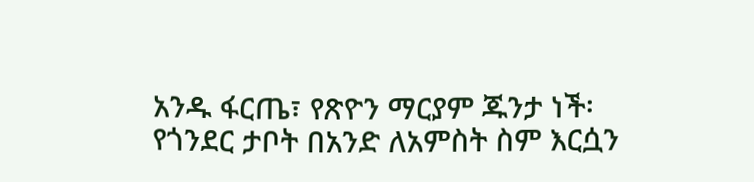አንዱ ፋርጤ፣ የጽዮን ማርያም ጁንታ ነች፡ የጎንደር ታቦት በአንድ ለአምስት ስም እርሷን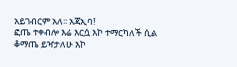አይገብርም አለ፡፡ አጃኢባ!
ፎጤ ተቀብሎ እሬ እርሷ እኮ ተማርካለች ሲል ቆማጤ ይዣታለሁ እኮ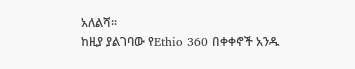አለልሻ፡፡
ከዚያ ያልገባው የEthio 360 በቀቀኖች አንዱ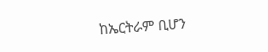ከኤርትራም ቢሆን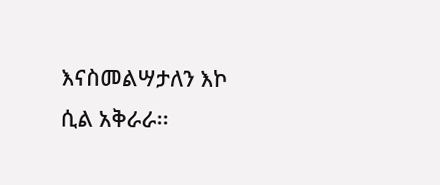እናስመልሣታለን እኮ ሲል አቅራራ፡፡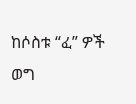ከሶስቱ “ፈ” ዎች ወግ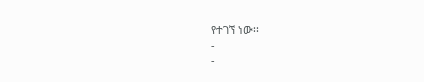የተገኘ ነው፡፡
-
-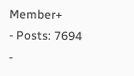Member+
- Posts: 7694
-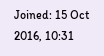Joined: 15 Oct 2016, 10:31